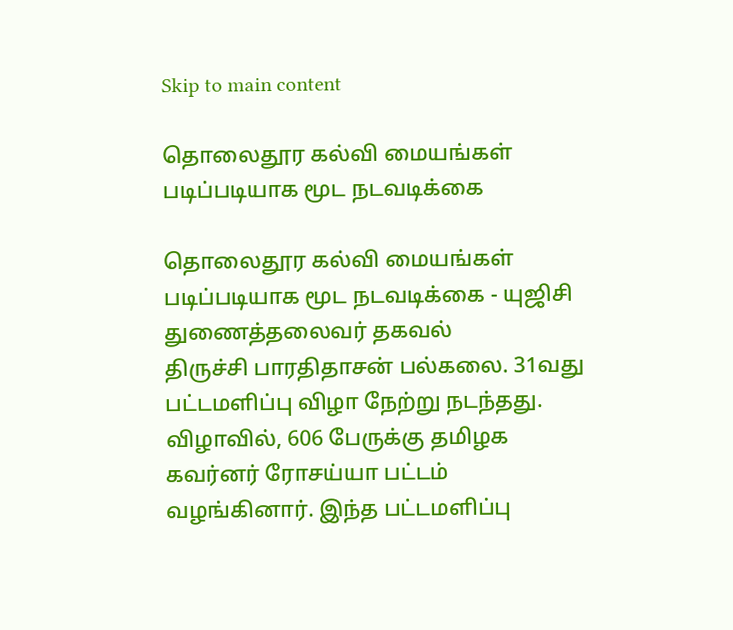Skip to main content

தொலைதூர கல்வி மையங்கள் படிப்படியாக மூட நடவடிக்கை

தொலைதூர கல்வி மையங்கள் படிப்படியாக மூட நடவடிக்கை - யுஜிசி துணைத்தலைவர் தகவல்
திருச்சி பாரதிதாசன் பல்கலை. 31வது பட்டமளிப்பு விழா நேற்று நடந்தது. விழாவில், 606 பேருக்கு தமிழக கவர்னர் ரோசய்யா பட்டம்  வழங்கினார். இந்த பட்டமளிப்பு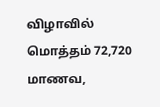விழாவில் மொத்தம் 72,720 மாணவ,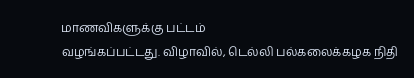மாணவிகளுக்கு பட்டம்
வழங்கப்பட்டது. விழாவில், டெல்லி பல்கலைக்கழக நிதி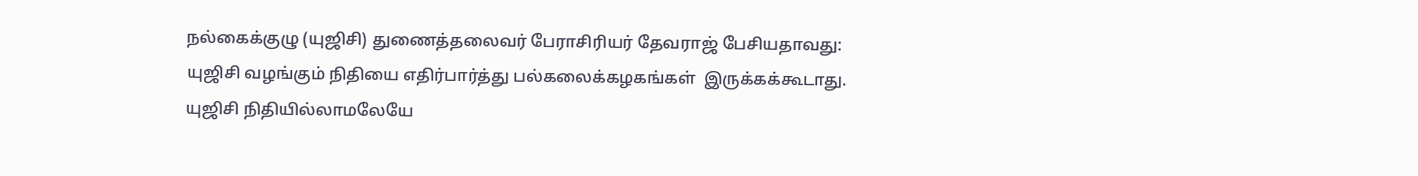நல்கைக்குழு (யுஜிசி) துணைத்தலைவர் பேராசிரியர் தேவராஜ் பேசியதாவது:
யுஜிசி வழங்கும் நிதியை எதிர்பார்த்து பல்கலைக்கழகங்கள்  இருக்கக்கூடாது. யுஜிசி நிதியில்லாமலேயே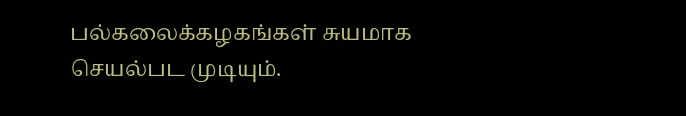பல்கலைக்கழகங்கள் சுயமாக செயல்பட முடியும்.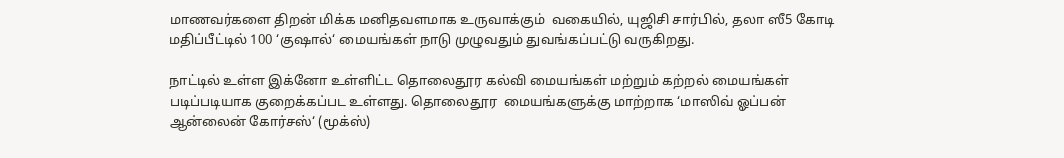மாணவர்களை திறன் மிக்க மனிதவளமாக உருவாக்கும்  வகையில், யுஜிசி சார்பில், தலா ஸீ5 கோடி மதிப்பீட்டில் 100 ‘குஷால்‘ மையங்கள் நாடு முழுவதும் துவங்கப்பட்டு வருகிறது.

நாட்டில் உள்ள இக்னோ உள்ளிட்ட தொலைதூர கல்வி மையங்கள் மற்றும் கற்றல் மையங்கள் படிப்படியாக குறைக்கப்பட உள்ளது. தொலைதூர  மையங்களுக்கு மாற்றாக ‘மாஸிவ் ஓப்பன் ஆன்லைன் கோர்சஸ்‘ (மூக்ஸ்)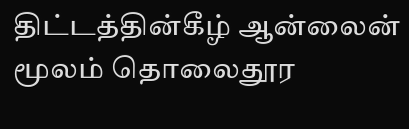திட்டத்தின்கீழ் ஆன்லைன் மூலம் தொலைதூர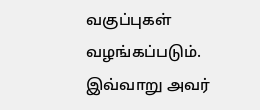வகுப்புகள் வழங்கப்படும்.  இவ்வாறு அவர்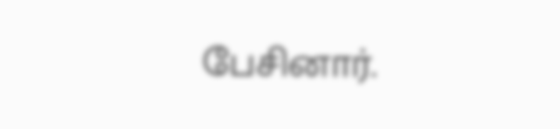பேசினார்.